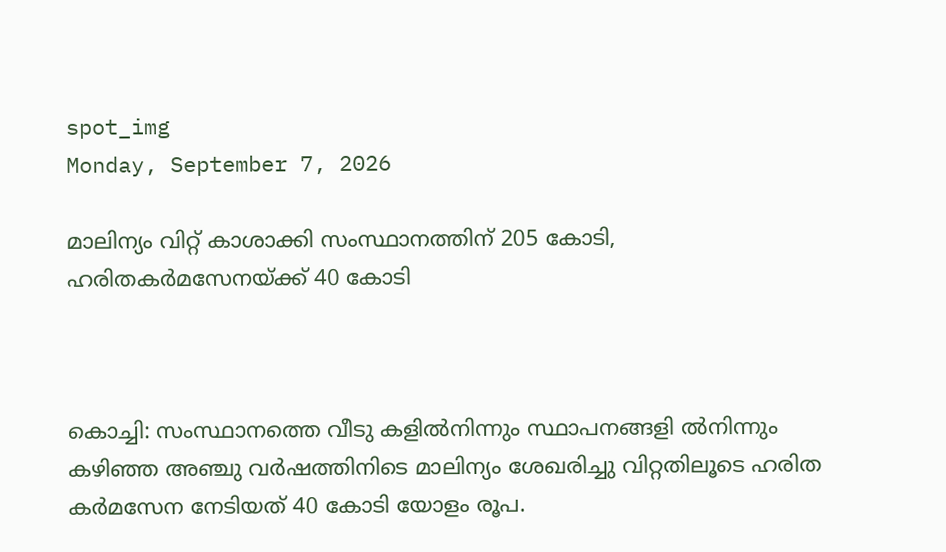spot_img
Monday, September 7, 2026

മാലിന്യം വിറ്റ് കാശാക്കി സംസ്ഥാനത്തിന് 205 കോടി, ഹരിതകർമസേനയ്ക്ക് 40 കോടി



കൊച്ചി: സംസ്ഥാനത്തെ വീടു കളിൽനിന്നും സ്ഥാപനങ്ങളി ൽനിന്നും കഴിഞ്ഞ അഞ്ചു വർഷത്തിനിടെ മാലിന്യം ശേഖരിച്ചു വിറ്റതിലൂടെ ഹരിത കർമസേന നേടിയത്‌ 40 കോടി യോളം രൂപ.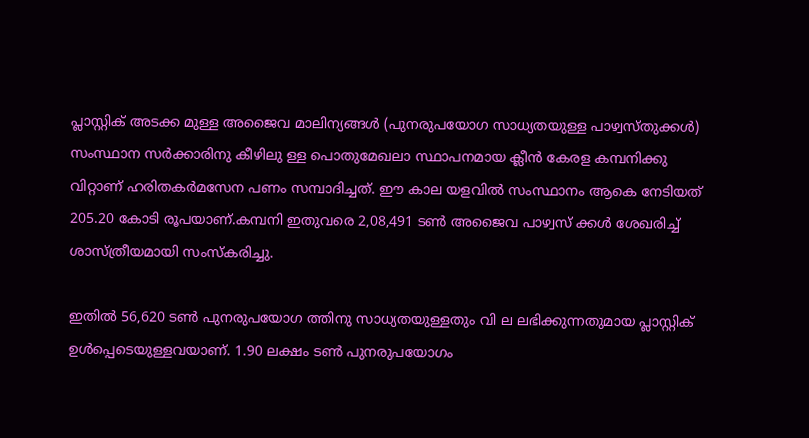പ്ലാസ്റ്റിക് അടക്ക മുള്ള അജൈവ മാലിന്യങ്ങൾ (പുനരുപയോഗ സാധ്യതയുള്ള പാഴ്വസ്തു‌ക്കൾ) സംസ്ഥാന സർക്കാരിനു കീഴിലു ള്ള പൊതുമേഖലാ സ്ഥാപനമായ ക്ലീൻ കേരള കമ്പനിക്കു വിറ്റാണ് ഹരിതകർമസേന പണം സമ്പാദിച്ചത്. ഈ കാല യളവിൽ സംസ്ഥാനം ആകെ നേടിയത് 205.20 കോടി രൂപയാണ്.കമ്പനി ഇതുവരെ 2,08,491 ടൺ അജൈവ പാഴ്വസ്‌ ക്കൾ ശേഖരിച്ച് ശാസ്ത്രീയമായി സംസ്‌കരിച്ചു.

ഇതിൽ 56,620 ടൺ പുനരുപയോഗ ത്തിനു സാധ്യതയുള്ളതും വി ല ലഭിക്കുന്നതുമായ പ്ലാസ്റ്റിക് ഉൾപ്പെടെയുള്ളവയാണ്. 1.90 ലക്ഷം ടൺ പുനരുപയോഗം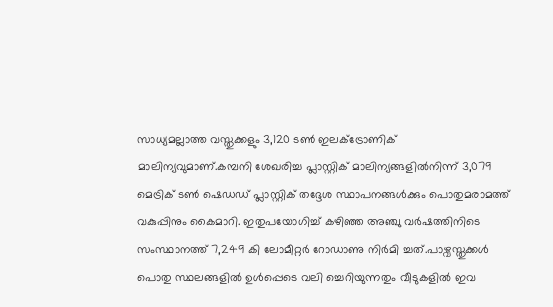സാധ്യമല്ലാത്ത വസ്തുക്കളും 3,120 ടൺ ഇലക്ട്രോണിക് മാലിന്യവുമാണ്.കമ്പനി ശേഖരിച്ച പ്ലാസ്റ്റിക് മാലിന്യങ്ങളിൽനിന്ന് 3,079 മെട്രിക് ടൺ ഷെഡഡ് പ്ലാസ്റ്റിക് തദ്ദേശ സ്ഥാപനങ്ങൾക്കും പൊതുമരാമത്ത് വകുപ്പിനും കൈമാറി. ഇതുപയോഗിച്ച് കഴിഞ്ഞ അഞ്ചു വർഷത്തിനിടെ സംസ്ഥാനത്ത് 7,249 കി ലോമീറ്റർ റോഡാണു നിർമി ച്ചത്.പാഴ്വസ്തുക്കൾ പൊതു സ്ഥലങ്ങളിൽ ഉൾപ്പെടെ വലി ച്ചെറിയുന്നതും വീടുകളിൽ ഇവ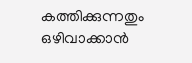കത്തിക്കുന്നതും ഒഴിവാക്കാൻ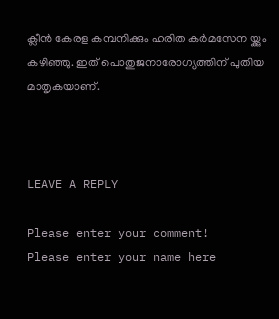ക്ലീൻ കേരള കമ്പനിക്കും ഹരിത കർമസേന യ്ക്കും കഴിഞ്ഞു. ഇത് പൊതുജനാരോഗ്യത്തിന് പുതിയ മാതൃകയാണ്.



LEAVE A REPLY

Please enter your comment!
Please enter your name here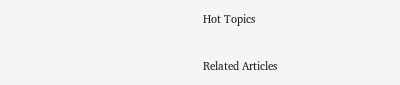Hot Topics

Related Articles